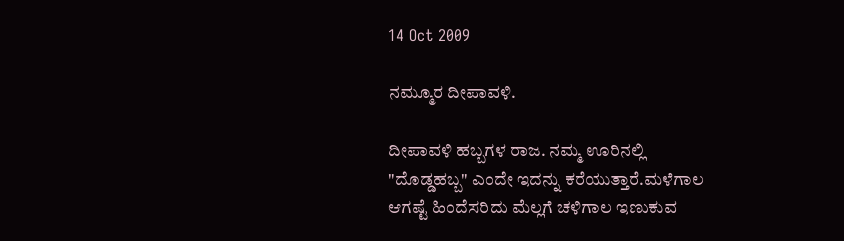14 Oct 2009

ನಮ್ಮೂರ ದೀಪಾವಳಿ.

ದೀಪಾವಳಿ ಹಬ್ಬಗಳ ರಾಜ. ನಮ್ಮ ಊರಿನಲ್ಲಿ "ದೊಡ್ಡಹಬ್ಬ" ಎಂದೇ ಇದನ್ನು ಕರೆಯುತ್ತಾರೆ.ಮಳೆಗಾಲ ಆಗಷ್ಟೆ ಹಿಂದೆಸರಿದು ಮೆಲ್ಲಗೆ ಚಳಿಗಾಲ ಇಣುಕುವ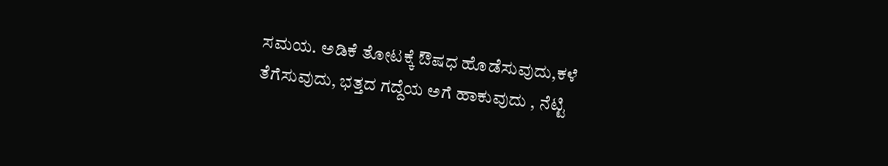ಸಮಯ. ಅಡಿಕೆ ತೋಟಕ್ಕೆ ಔಷಧ ಹೊಡೆಸುವುದು,ಕಳೆ ತೆಗೆಸುವುದು, ಭತ್ತದ ಗದ್ದೆಯ ಅಗೆ ಹಾಕುವುದು , ನೆಟ್ಟಿ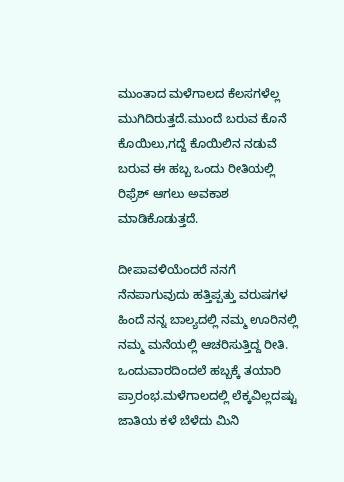ಮುಂತಾದ ಮಳೆಗಾಲದ ಕೆಲಸಗಳೆಲ್ಲ ಮುಗಿದಿರುತ್ತದೆ.ಮುಂದೆ ಬರುವ ಕೊನೆ ಕೊಯಿಲು,ಗದ್ದೆ ಕೊಯಿಲಿನ ನಡುವೆ ಬರುವ ಈ ಹಬ್ಬ ಒಂದು ರೀತಿಯಲ್ಲಿ ರಿಫ್ರೆಶ್ ಆಗಲು ಅವಕಾಶ ಮಾಡಿಕೊಡುತ್ತದೆ.

ದೀಪಾವಳಿಯೆಂದರೆ ನನಗೆ ನೆನಪಾಗುವುದು ಹತ್ತಿಪ್ಪತ್ತು ವರುಷಗಳ ಹಿಂದೆ ನನ್ನ ಬಾಲ್ಯದಲ್ಲಿ ನಮ್ಮ ಊರಿನಲ್ಲಿ ನಮ್ಮ ಮನೆಯಲ್ಲಿ ಆಚರಿಸುತ್ತಿದ್ದ ರೀತಿ.
ಒಂದುವಾರದಿಂದಲೆ ಹಬ್ಬಕ್ಕೆ ತಯಾರಿ ಪ್ರಾರಂಭ.ಮಳೆಗಾಲದಲ್ಲಿ ಲೆಕ್ಕವಿಲ್ಲದಷ್ಟು ಜಾತಿಯ ಕಳೆ ಬೆಳೆದು ಮಿನಿ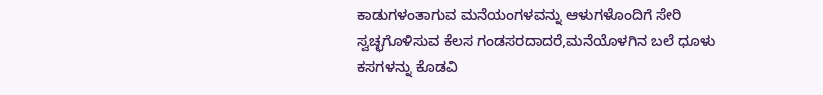ಕಾಡುಗಳಂತಾಗುವ ಮನೆಯಂಗಳವನ್ನು ಆಳುಗಳೊಂದಿಗೆ ಸೇರಿ ಸ್ವಚ್ಛಗೊಳಿಸುವ ಕೆಲಸ ಗಂಡಸರದಾದರೆ,ಮನೆಯೊಳಗಿನ ಬಲೆ ಧೂಳು ಕಸಗಳನ್ನು ಕೊಡವಿ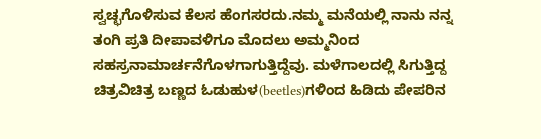ಸ್ವಚ್ಛಗೊಳಿಸುವ ಕೆಲಸ ಹೆಂಗಸರದು.ನಮ್ಮ ಮನೆಯಲ್ಲಿ ನಾನು ನನ್ನ ತಂಗಿ ಪ್ರತಿ ದೀಪಾವಳಿಗೂ ಮೊದಲು ಅಮ್ಮನಿಂದ ಸಹಸ್ರನಾಮಾರ್ಚನೆಗೊಳಗಾಗುತ್ತಿದ್ದೆವು. ಮಳೆಗಾಲದಲ್ಲಿ ಸಿಗುತ್ತಿದ್ದ ಚಿತ್ರವಿಚಿತ್ರ ಬಣ್ಣದ ಓಡುಹುಳ(beetles)ಗಳಿಂದ ಹಿಡಿದು ಪೇಪರಿನ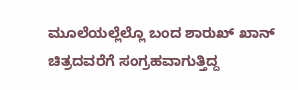ಮೂಲೆಯಲ್ಲೆಲ್ಲೊ ಬಂದ ಶಾರುಖ್ ಖಾನ್ ಚಿತ್ರದವರೆಗೆ ಸಂಗ್ರಹವಾಗುತ್ತಿದ್ದ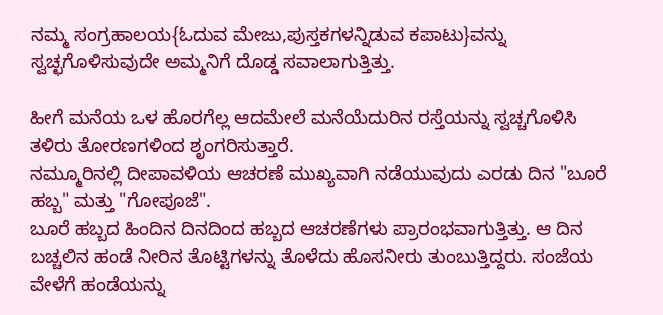ನಮ್ಮ ಸಂಗ್ರಹಾಲಯ{ಓದುವ ಮೇಜು,ಪುಸ್ತಕಗಳನ್ನಿಡುವ ಕಪಾಟು}ವನ್ನು ಸ್ವಚ್ಛಗೊಳಿಸುವುದೇ ಅಮ್ಮನಿಗೆ ದೊಡ್ಡ ಸವಾಲಾಗುತ್ತಿತ್ತು.

ಹೀಗೆ ಮನೆಯ ಒಳ ಹೊರಗೆಲ್ಲ ಆದಮೇಲೆ ಮನೆಯೆದುರಿನ ರಸ್ತೆಯನ್ನು ಸ್ವಚ್ಚಗೊಳಿಸಿ ತಳಿರು ತೋರಣಗಳಿಂದ ಶೃಂಗರಿಸುತ್ತಾರೆ.
ನಮ್ಮೂರಿನಲ್ಲಿ ದೀಪಾವಳಿಯ ಆಚರಣೆ ಮುಖ್ಯವಾಗಿ ನಡೆಯುವುದು ಎರಡು ದಿನ "ಬೂರೆ ಹಬ್ಬ" ಮತ್ತು "ಗೋಪೂಜೆ".
ಬೂರೆ ಹಬ್ಬದ ಹಿಂದಿನ ದಿನದಿಂದ ಹಬ್ಬದ ಆಚರಣೆಗಳು ಪ್ರಾರಂಭವಾಗುತ್ತಿತ್ತು. ಆ ದಿನ ಬಚ್ಚಲಿನ ಹಂಡೆ ನೀರಿನ ತೊಟ್ಟಿಗಳನ್ನು ತೊಳೆದು ಹೊಸನೀರು ತುಂಬುತ್ತಿದ್ದರು. ಸಂಜೆಯ ವೇಳೆಗೆ ಹಂಡೆಯನ್ನು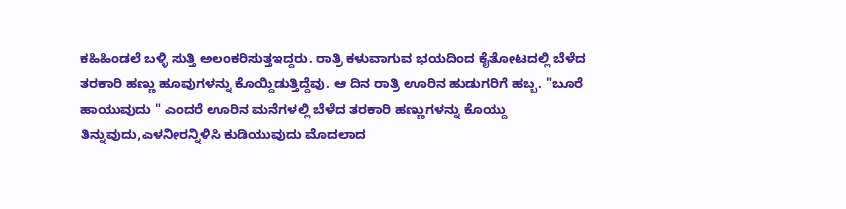ಕಹಿಹಿಂಡಲೆ ಬಳ್ಳಿ ಸುತ್ತಿ ಅಲಂಕರಿಸುತ್ತಇದ್ದರು. ರಾತ್ರಿ ಕಳುವಾಗುವ ಭಯದಿಂದ ಕೈತೋಟದಲ್ಲಿ ಬೆಳೆದ ತರಕಾರಿ ಹಣ್ಣು ಹೂವುಗಳನ್ನು ಕೊಯ್ದಿಡುತ್ತಿದ್ದೆವು. ಆ ದಿನ ರಾತ್ರಿ ಊರಿನ ಹುಡುಗರಿಗೆ ಹಬ್ಬ. "ಬೂರೆ ಹಾಯುವುದು " ಎಂದರೆ ಊರಿನ ಮನೆಗಳಲ್ಲಿ ಬೆಳೆದ ತರಕಾರಿ ಹಣ್ಣುಗಳನ್ನು ಕೊಯ್ದು ತಿನ್ನುವುದು,ಎಳನೀರನ್ನಿಳಿಸಿ ಕುಡಿಯುವುದು ಮೊದಲಾದ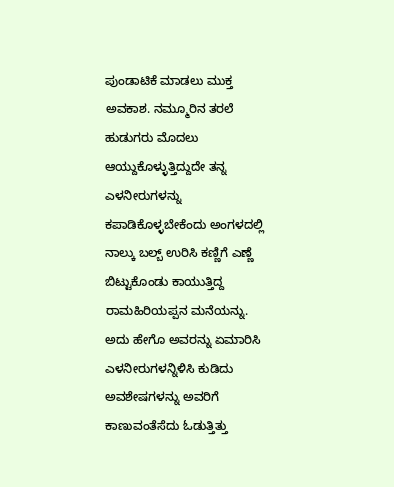ಪುಂಡಾಟಿಕೆ ಮಾಡಲು ಮುಕ್ತ ಅವಕಾಶ. ನಮ್ಮೂರಿನ ತರಲೆ ಹುಡುಗರು ಮೊದಲು ಆಯ್ದುಕೊಳ್ಳುತ್ತಿದ್ದುದೇ ತನ್ನ ಎಳನೀರುಗಳನ್ನು ಕಪಾಡಿಕೊಳ್ಳಬೇಕೆಂದು ಅಂಗಳದಲ್ಲಿ ನಾಲ್ಕು ಬಲ್ಬ್ ಉರಿಸಿ ಕಣ್ಣಿಗೆ ಎಣ್ಣೆ ಬಿಟ್ಟುಕೊಂಡು ಕಾಯುತ್ತಿದ್ದ ರಾಮಹಿರಿಯಪ್ಪನ ಮನೆಯನ್ನು. ಅದು ಹೇಗೊ ಅವರನ್ನು ಏಮಾರಿಸಿ ಎಳನೀರುಗಳನ್ನಿಳಿಸಿ ಕುಡಿದು ಅವಶೇಷಗಳನ್ನು ಅವರಿಗೆ ಕಾಣುವಂತೆಸೆದು ಓಡುತ್ತಿತ್ತು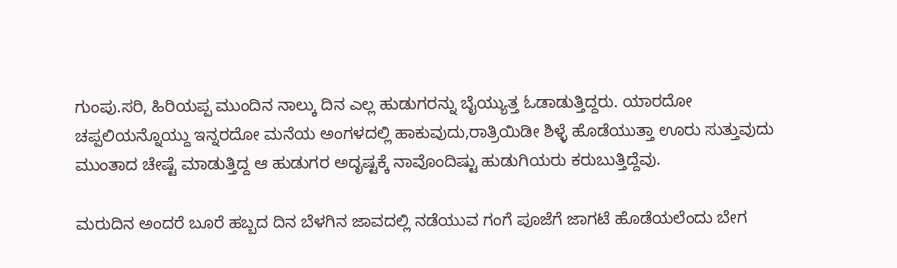ಗುಂಪು.ಸರಿ, ಹಿರಿಯಪ್ಪ ಮುಂದಿನ ನಾಲ್ಕು ದಿನ ಎಲ್ಲ ಹುಡುಗರನ್ನು ಬೈಯ್ಯುತ್ತ ಓಡಾಡುತ್ತಿದ್ದರು. ಯಾರದೋ ಚಪ್ಪಲಿಯನ್ನೊಯ್ದು ಇನ್ನರದೋ ಮನೆಯ ಅಂಗಳದಲ್ಲಿ ಹಾಕುವುದು,ರಾತ್ರಿಯಿಡೀ ಶಿಳ್ಳೆ ಹೊಡೆಯುತ್ತಾ ಊರು ಸುತ್ತುವುದು ಮುಂತಾದ ಚೇಷ್ಟೆ ಮಾಡುತ್ತಿದ್ದ ಆ ಹುಡುಗರ ಅದೃಷ್ಟಕ್ಕೆ ನಾವೊಂದಿಷ್ಟು ಹುಡುಗಿಯರು ಕರುಬುತ್ತಿದ್ದೆವು.

ಮರುದಿನ ಅಂದರೆ ಬೂರೆ ಹಬ್ಬದ ದಿನ ಬೆಳಗಿನ ಜಾವದಲ್ಲಿ ನಡೆಯುವ ಗಂಗೆ ಪೂಜೆಗೆ ಜಾಗಟೆ ಹೊಡೆಯಲೆಂದು ಬೇಗ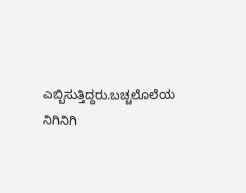ಎಬ್ಬಿಸುತ್ತಿದ್ದರು.ಬಚ್ಚಲೊಲೆಯ ನಿಗಿನಿಗಿ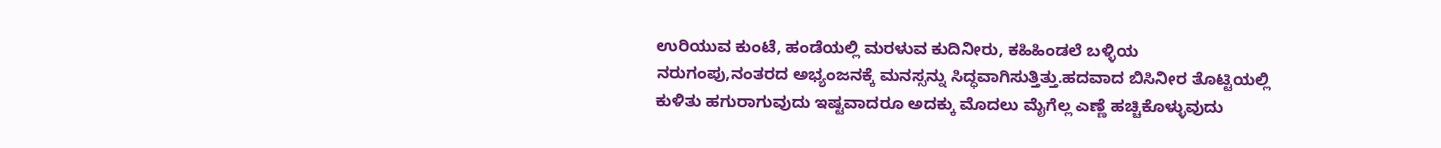ಉರಿಯುವ ಕುಂಟೆ, ಹಂಡೆಯಲ್ಲಿ ಮರಳುವ ಕುದಿನೀರು, ಕಹಿಹಿಂಡಲೆ ಬಳ್ಳಿಯ ನರುಗಂಪು,ನಂತರದ ಅಭ್ಯಂಜನಕ್ಕೆ ಮನಸ್ಸನ್ನು ಸಿದ್ಧವಾಗಿಸುತ್ತಿತ್ತು.ಹದವಾದ ಬಿಸಿನೀರ ತೊಟ್ಟಿಯಲ್ಲಿ ಕುಳಿತು ಹಗುರಾಗುವುದು ಇಷ್ಟವಾದರೂ ಅದಕ್ಕು ಮೊದಲು ಮೈಗೆಲ್ಲ ಎಣ್ಣೆ ಹಚ್ಚಿಕೊಳ್ಳುವುದು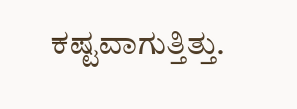ಕಷ್ಟವಾಗುತ್ತಿತ್ತು.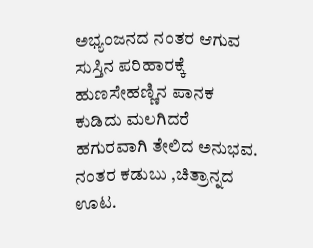ಅಭ್ಯಂಜನದ ನಂತರ ಆಗುವ ಸುಸ್ತಿನ ಪರಿಹಾರಕ್ಕೆ ಹುಣಸೇಹಣ್ಣಿನ ಪಾನಕ ಕುಡಿದು ಮಲಗಿದರೆ ಹಗುರವಾಗಿ ತೇಲಿದ ಅನುಭವ. ನಂತರ ಕಡುಬು ,ಚಿತ್ರಾನ್ನದ ಊಟ.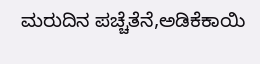ಮರುದಿನ ಪಚ್ಚೆತೆನೆ,ಅಡಿಕೆಕಾಯಿ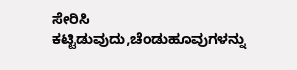ಸೇರಿಸಿ ಕಟ್ಟಿಡುವುದು,ಚೆಂಡುಹೂವುಗಳನ್ನು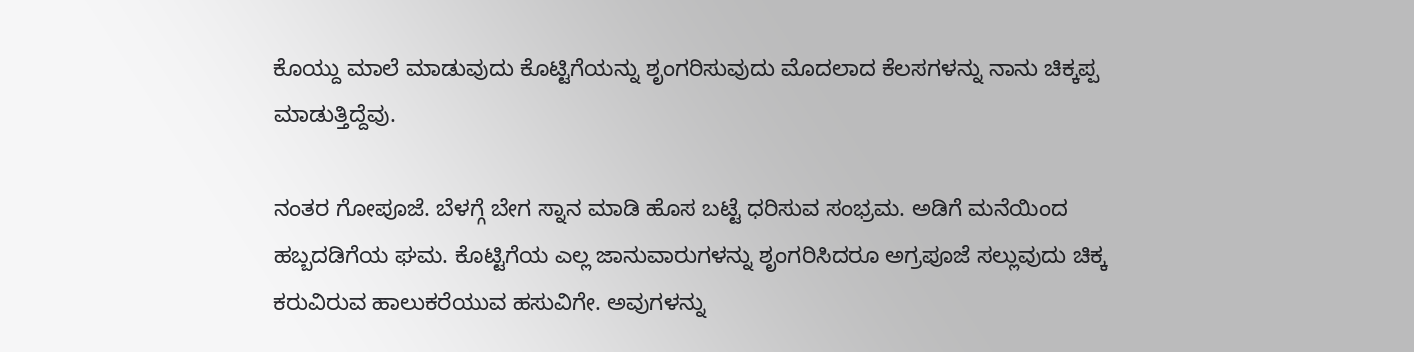ಕೊಯ್ದು ಮಾಲೆ ಮಾಡುವುದು ಕೊಟ್ಟಿಗೆಯನ್ನು ಶೃಂಗರಿಸುವುದು ಮೊದಲಾದ ಕೆಲಸಗಳನ್ನು ನಾನು ಚಿಕ್ಕಪ್ಪ ಮಾಡುತ್ತಿದ್ದೆವು.

ನಂತರ ಗೋಪೂಜೆ. ಬೆಳಗ್ಗೆ ಬೇಗ ಸ್ನಾನ ಮಾಡಿ ಹೊಸ ಬಟ್ಟೆ ಧರಿಸುವ ಸಂಭ್ರಮ. ಅಡಿಗೆ ಮನೆಯಿಂದ ಹಬ್ಬದಡಿಗೆಯ ಘಮ. ಕೊಟ್ಟಿಗೆಯ ಎಲ್ಲ ಜಾನುವಾರುಗಳನ್ನು ಶೃಂಗರಿಸಿದರೂ ಅಗ್ರಪೂಜೆ ಸಲ್ಲುವುದು ಚಿಕ್ಕ ಕರುವಿರುವ ಹಾಲುಕರೆಯುವ ಹಸುವಿಗೇ. ಅವುಗಳನ್ನು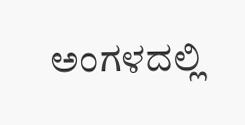ಅಂಗಳದಲ್ಲಿ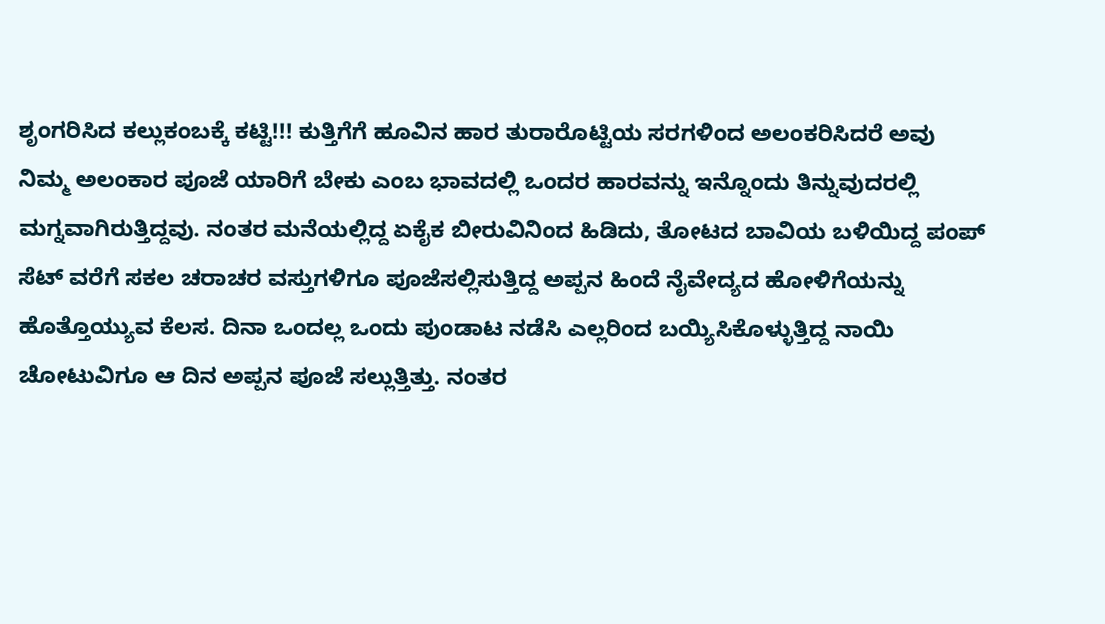ಶೃಂಗರಿಸಿದ ಕಲ್ಲುಕಂಬಕ್ಕೆ ಕಟ್ಟಿ!!! ಕುತ್ತಿಗೆಗೆ ಹೂವಿನ ಹಾರ ತುರಾರೊಟ್ಟಿಯ ಸರಗಳಿಂದ ಅಲಂಕರಿಸಿದರೆ ಅವು ನಿಮ್ಮ ಅಲಂಕಾರ ಪೂಜೆ ಯಾರಿಗೆ ಬೇಕು ಎಂಬ ಭಾವದಲ್ಲಿ ಒಂದರ ಹಾರವನ್ನು ಇನ್ನೊಂದು ತಿನ್ನುವುದರಲ್ಲಿ ಮಗ್ನವಾಗಿರುತ್ತಿದ್ದವು. ನಂತರ ಮನೆಯಲ್ಲಿದ್ದ ಏಕೈಕ ಬೀರುವಿನಿಂದ ಹಿಡಿದು, ತೋಟದ ಬಾವಿಯ ಬಳಿಯಿದ್ದ ಪಂಪ್ ಸೆಟ್ ವರೆಗೆ ಸಕಲ ಚರಾಚರ ವಸ್ತುಗಳಿಗೂ ಪೂಜೆಸಲ್ಲಿಸುತ್ತಿದ್ದ ಅಪ್ಪನ ಹಿಂದೆ ನೈವೇದ್ಯದ ಹೋಳಿಗೆಯನ್ನು ಹೊತ್ತೊಯ್ಯುವ ಕೆಲಸ. ದಿನಾ ಒಂದಲ್ಲ ಒಂದು ಪುಂಡಾಟ ನಡೆಸಿ ಎಲ್ಲರಿಂದ ಬಯ್ಯಿಸಿಕೊಳ್ಳುತ್ತಿದ್ದ ನಾಯಿ ಚೋಟುವಿಗೂ ಆ ದಿನ ಅಪ್ಪನ ಪೂಜೆ ಸಲ್ಲುತ್ತಿತ್ತು. ನಂತರ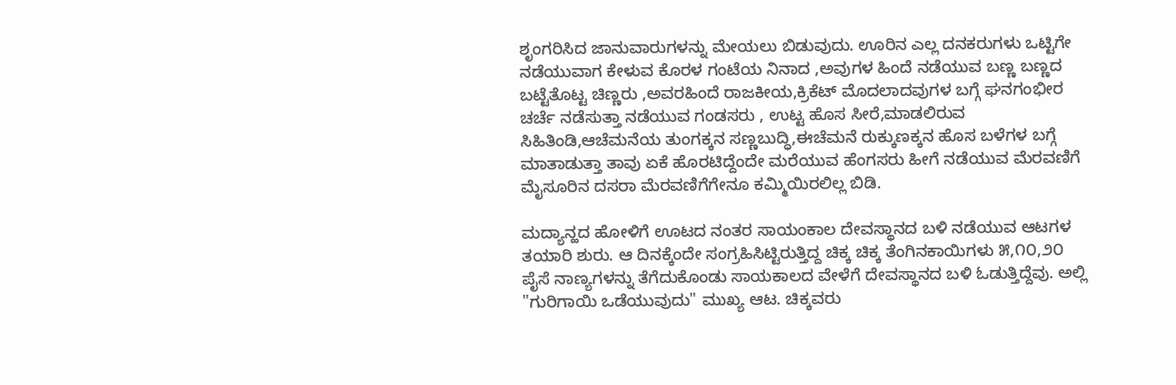ಶೃಂಗರಿಸಿದ ಜಾನುವಾರುಗಳನ್ನು ಮೇಯಲು ಬಿಡುವುದು. ಊರಿನ ಎಲ್ಲ ದನಕರುಗಳು ಒಟ್ಟಿಗೇ ನಡೆಯುವಾಗ ಕೇಳುವ ಕೊರಳ ಗಂಟೆಯ ನಿನಾದ ,ಅವುಗಳ ಹಿಂದೆ ನಡೆಯುವ ಬಣ್ಣ ಬಣ್ಣದ ಬಟ್ಟೆತೊಟ್ಟ ಚಿಣ್ಣರು ,ಅವರಹಿಂದೆ ರಾಜಕೀಯ,ಕ್ರಿಕೆಟ್ ಮೊದಲಾದವುಗಳ ಬಗ್ಗೆ ಘನಗಂಭೀರ ಚರ್ಚೆ ನಡೆಸುತ್ತಾ ನಡೆಯುವ ಗಂಡಸರು , ಉಟ್ಟ ಹೊಸ ಸೀರೆ,ಮಾಡಲಿರುವ ಸಿಹಿತಿಂಡಿ,ಆಚೆಮನೆಯ ತುಂಗಕ್ಕನ ಸಣ್ಣಬುದ್ಧಿ,ಈಚೆಮನೆ ರುಕ್ಕುಣಕ್ಕನ ಹೊಸ ಬಳೆಗಳ ಬಗ್ಗೆ ಮಾತಾಡುತ್ತಾ ತಾವು ಏಕೆ ಹೊರಟಿದ್ದೆಂದೇ ಮರೆಯುವ ಹೆಂಗಸರು ಹೀಗೆ ನಡೆಯುವ ಮೆರವಣಿಗೆ ಮೈಸೂರಿನ ದಸರಾ ಮೆರವಣಿಗೆಗೇನೂ ಕಮ್ಮಿಯಿರಲಿಲ್ಲ ಬಿಡಿ.

ಮದ್ಯಾನ್ಹದ ಹೋಳಿಗೆ ಊಟದ ನಂತರ ಸಾಯಂಕಾಲ ದೇವಸ್ಥಾನದ ಬಳಿ ನಡೆಯುವ ಆಟಗಳ ತಯಾರಿ ಶುರು. ಆ ದಿನಕ್ಕೆಂದೇ ಸಂಗ್ರಹಿಸಿಟ್ಟಿರುತ್ತಿದ್ದ ಚಿಕ್ಕ ಚಿಕ್ಕ ತೆಂಗಿನಕಾಯಿಗಳು ೫,೧೦,೨೦ ಪೈಸೆ ನಾಣ್ಯಗಳನ್ನು ತೆಗೆದುಕೊಂಡು ಸಾಯಕಾಲದ ವೇಳೆಗೆ ದೇವಸ್ಥಾನದ ಬಳಿ ಓಡುತ್ತಿದ್ದೆವು. ಅಲ್ಲಿ "ಗುರಿಗಾಯಿ ಒಡೆಯುವುದು" ಮುಖ್ಯ ಆಟ. ಚಿಕ್ಕವರು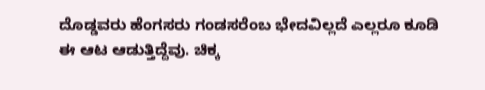ದೊಡ್ಡವರು ಹೆಂಗಸರು ಗಂಡಸರೆಂಬ ಭೇದವಿಲ್ಲದೆ ಎಲ್ಲರೂ ಕೂಡಿ ಈ ಆಟ ಆಡುತ್ತಿದ್ದೆವು. ಚಿಕ್ಕ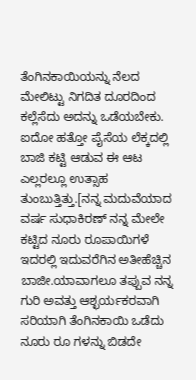ತೆಂಗಿನಕಾಯಿಯನ್ನು ನೆಲದ ಮೇಲಿಟ್ಟು ನಿಗದಿತ ದೂರದಿಂದ ಕಲ್ಲೆಸೆದು ಅದನ್ನು ಒಡೆಯಬೇಕು. ಐದೋ ಹತ್ತೋ ಪೈಸೆಯ ಲೆಕ್ಕದಲ್ಲಿ ಬಾಜಿ ಕಟ್ಟಿ ಆಡುವ ಈ ಆಟ ಎಲ್ಲರಲ್ಲೂ ಉತ್ಸಾಹ ತುಂಬುತ್ತಿತ್ತು.[ನನ್ನ ಮದುವೆಯಾದ ವರ್ಷ ಸುಧಾಕಿರಣ್ ನನ್ನ ಮೇಲೇ ಕಟ್ಟಿದ ನೂರು ರೂಪಾಯಿಗಳೆ ಇದರಲ್ಲಿ ಇದುವರೆಗಿನ ಅತೀಹೆಚ್ಚಿನ ಬಾಜೀ.ಯಾವಾಗಲೂ ತಪ್ಪುವ ನನ್ನ ಗುರಿ ಅವತ್ತು ಆಶ್ಛರ್ಯಕರವಾಗಿ ಸರಿಯಾಗಿ ತೆಂಗಿನಕಾಯಿ ಒಡೆದು ನೂರು ರೂ ಗಳನ್ನು ಬಿಡದೇ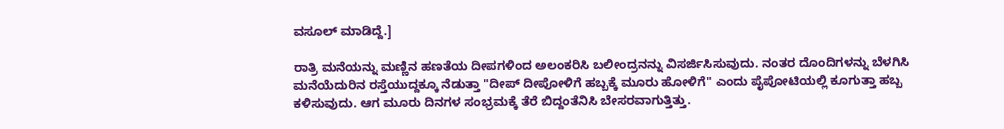ವಸೂಲ್ ಮಾಡಿದ್ದೆ.]

ರಾತ್ರಿ ಮನೆಯನ್ನು ಮಣ್ಣಿನ ಹಣತೆಯ ದೀಪಗಳಿಂದ ಅಲಂಕರಿಸಿ ಬಲೀಂದ್ರನನ್ನು ವಿಸರ್ಜಿಸಿಸುವುದು. ನಂತರ ದೊಂದಿಗಳನ್ನು ಬೆಳಗಿಸಿ ಮನೆಯೆದುರಿನ ರಸ್ತೆಯುದ್ದಕ್ಕೂ ನೆಡುತ್ತಾ "ದೀಪ್ ದೀಪೋಳಿಗೆ ಹಬ್ಬಕ್ಕೆ ಮೂರು ಹೋಳಿಗೆ" ಎಂದು ಪೈಪೋಟಿಯಲ್ಲಿ ಕೂಗುತ್ತಾ ಹಬ್ಬ ಕಳಿಸುವುದು. ಆಗ ಮೂರು ದಿನಗಳ ಸಂಭ್ರಮಕ್ಕೆ ತೆರೆ ಬಿದ್ದಂತೆನಿಸಿ ಬೇಸರವಾಗುತ್ತಿತ್ತು.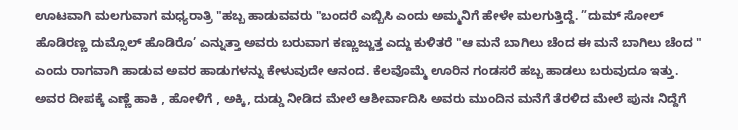ಊಟವಾಗಿ ಮಲಗುವಾಗ ಮಧ್ಯರಾತ್ರಿ "ಹಬ್ಬ ಹಾಡುವವರು "ಬಂದರೆ ಎಬ್ಬಿಸಿ ಎಂದು ಅಮ್ಮನಿಗೆ ಹೇಳೇ ಮಲಗುತ್ತಿದ್ದೆ. ”ದುಮ್ ಸೋಲ್ ಹೊಡಿರಣ್ಣ ದುಮ್ಸೊಲ್ ಹೊಡಿರೊ’ ಎನ್ನುತ್ತಾ ಅವರು ಬರುವಾಗ ಕಣ್ಣುಜ್ಜುತ್ತ ಎದ್ದು ಕುಳಿತರೆ "ಆ ಮನೆ ಬಾಗಿಲು ಚೆಂದ ಈ ಮನೆ ಬಾಗಿಲು ಚೆಂದ " ಎಂದು ರಾಗವಾಗಿ ಹಾಡುವ ಅವರ ಹಾಡುಗಳನ್ನು ಕೇಳುವುದೇ ಆನಂದ. ಕೆಲವೊಮ್ಮೆ ಊರಿನ ಗಂಡಸರೆ ಹಬ್ಬ ಹಾಡಲು ಬರುವುದೂ ಇತ್ತು. ಅವರ ದೀಪಕ್ಕೆ ಎಣ್ಣೆ ಹಾಕಿ , ಹೋಳಿಗೆ , ಅಕ್ಕಿ, ದುಡ್ಡು ನೀಡಿದ ಮೇಲೆ ಆಶೀರ್ವಾದಿಸಿ ಅವರು ಮುಂದಿನ ಮನೆಗೆ ತೆರಳಿದ ಮೇಲೆ ಪುನಃ ನಿದ್ದೆಗೆ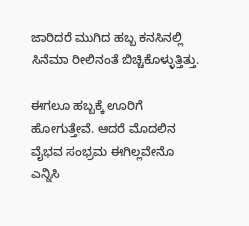ಜಾರಿದರೆ ಮುಗಿದ ಹಬ್ಬ ಕನಸಿನಲ್ಲಿ ಸಿನೆಮಾ ರೀಲಿನಂತೆ ಬಿಚ್ಚಿಕೊಳ್ಳುತ್ತಿತ್ತು.

ಈಗಲೂ ಹಬ್ಬಕ್ಕೆ ಊರಿಗೆ ಹೋಗುತ್ತೇವೆ. ಆದರೆ ಮೊದಲಿನ ವೈಭವ ಸಂಭ್ರಮ ಈಗಿಲ್ಲವೇನೊ ಎನ್ನಿಸಿ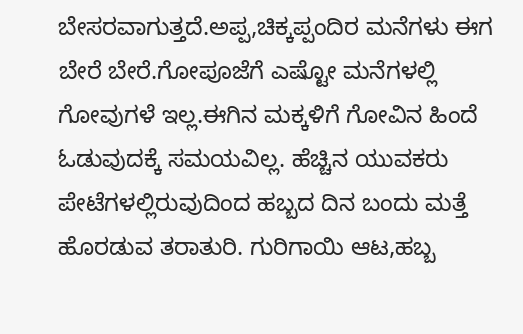ಬೇಸರವಾಗುತ್ತದೆ.ಅಪ್ಪ,ಚಿಕ್ಕಪ್ಪಂದಿರ ಮನೆಗಳು ಈಗ ಬೇರೆ ಬೇರೆ.ಗೋಪೂಜೆಗೆ ಎಷ್ಟೋ ಮನೆಗಳಲ್ಲಿ ಗೋವುಗಳೆ ಇಲ್ಲ.ಈಗಿನ ಮಕ್ಕಳಿಗೆ ಗೋವಿನ ಹಿಂದೆ ಓಡುವುದಕ್ಕೆ ಸಮಯವಿಲ್ಲ. ಹೆಚ್ಚಿನ ಯುವಕರು ಪೇಟೆಗಳಲ್ಲಿರುವುದಿಂದ ಹಬ್ಬದ ದಿನ ಬಂದು ಮತ್ತೆ ಹೊರಡುವ ತರಾತುರಿ. ಗುರಿಗಾಯಿ ಆಟ,ಹಬ್ಬ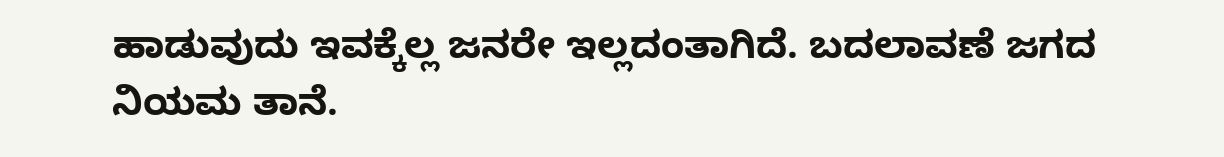ಹಾಡುವುದು ಇವಕ್ಕೆಲ್ಲ ಜನರೇ ಇಲ್ಲದಂತಾಗಿದೆ. ಬದಲಾವಣೆ ಜಗದ ನಿಯಮ ತಾನೆ.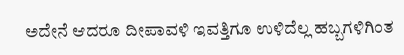ಅದೇನೆ ಆದರೂ ದೀಪಾವಳಿ ಇವತ್ತಿಗೂ ಉಳಿದೆಲ್ಲ ಹಬ್ಬಗಳಿಗಿಂತ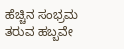ಹೆಚ್ಚಿನ ಸಂಭ್ರಮ ತರುವ ಹಬ್ಬವೇ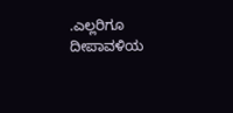.ಎಲ್ಲರಿಗೂ ದೀಪಾವಳಿಯ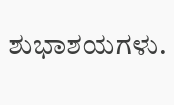ಶುಭಾಶಯಗಳು.